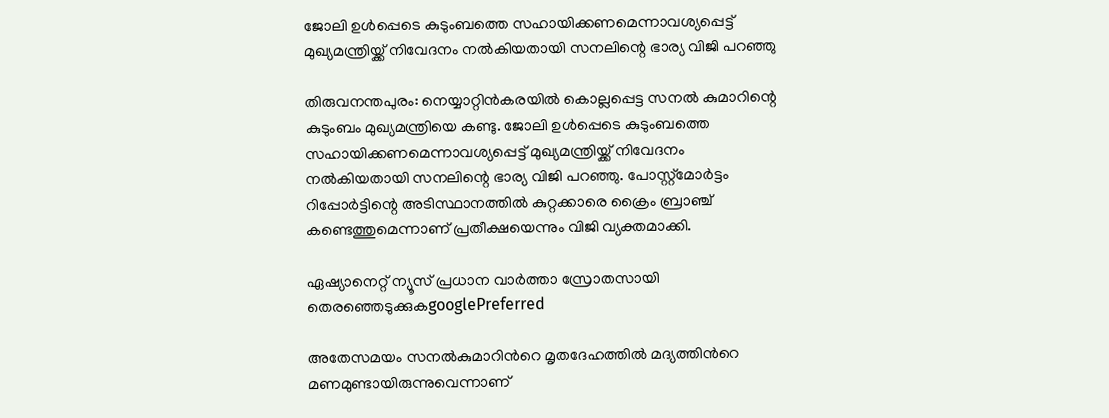ജോലി ഉൾപ്പെടെ കുടുംബത്തെ സഹായിക്കണമെന്നാവശ്യപ്പെട്ട് മുഖ്യമന്ത്രിയ്ക്ക് നിവേദനം നൽകിയതായി സനലിന്റെ ഭാര്യ വിജി പറഞ്ഞു

തിരുവനന്തപുരം: നെയ്യാറ്റിൻകരയിൽ കൊല്ലപ്പെട്ട സനൽ കുമാറിന്റെ കുടുംബം മുഖ്യമന്ത്രിയെ കണ്ടു. ജോലി ഉൾപ്പെടെ കുടുംബത്തെ സഹായിക്കണമെന്നാവശ്യപ്പെട്ട് മുഖ്യമന്ത്രിയ്ക്ക് നിവേദനം നൽകിയതായി സനലിന്റെ ഭാര്യ വിജി പറഞ്ഞു. പോസ്റ്റ്മോർട്ടം റിപ്പോർട്ടിന്റെ അടിസ്ഥാനത്തിൽ കുറ്റക്കാരെ ക്രൈം ബ്രാഞ്ച് കണ്ടെത്തുമെന്നാണ് പ്രതീക്ഷയെന്നും വിജി വ്യക്തമാക്കി.

ഏഷ്യാനെറ്റ് ന്യൂസ് പ്രധാന വാർത്താ സ്രോതസായി തെരഞ്ഞെടുക്കുകgooglePreferred

അതേസമയം സനല്‍കുമാറിന്‍റെ മൃതദേഹത്തില്‍ മദ്യത്തിന്‍റെ മണമുണ്ടായിരുന്നുവെന്നാണ്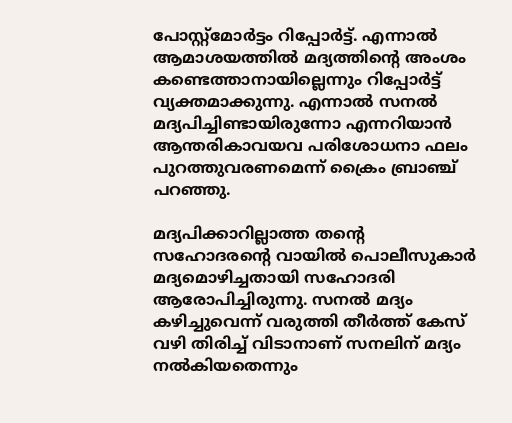പോസ്റ്റ്മോര്‍ട്ടം റിപ്പോര്‍ട്ട്. എന്നാല്‍ ആമാശയത്തില്‍ മദ്യത്തിന്‍റെ അംശം കണ്ടെത്താനായില്ലെന്നും റിപ്പോര്‍ട്ട് വ്യക്തമാക്കുന്നു. എന്നാല്‍ സനല്‍ മദ്യപിച്ചിണ്ടായിരുന്നോ എന്നറിയാന്‍ ആന്തരികാവയവ പരിശോധനാ ഫലം പുറത്തുവരണമെന്ന് ക്രൈം ബ്രാഞ്ച് പറഞ്ഞു.

മദ്യപിക്കാറില്ലാത്ത തന്‍റെ സഹോദരന്‍റെ വായില്‍ പൊലീസുകാര്‍ മദ്യമൊഴിച്ചതായി സഹോദരി ആരോപിച്ചിരുന്നു. സനല്‍ മദ്യം കഴിച്ചുവെന്ന് വരുത്തി തീര്‍ത്ത് കേസ് വഴി തിരിച്ച് വിടാനാണ് സനലിന് മദ്യം നല്‍കിയതെന്നും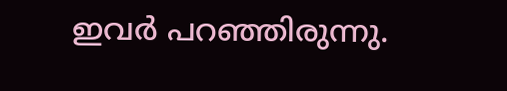ഇവര്‍ പറഞ്ഞിരുന്നു.